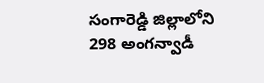సంగారెడ్డి జిల్లాలోని 298 అంగన్వాడీ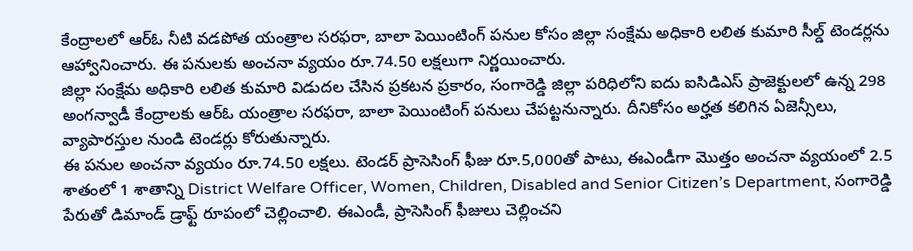కేంద్రాలలో ఆర్ఓ నీటి వడపోత యంత్రాల సరఫరా, బాలా పెయింటింగ్ పనుల కోసం జిల్లా సంక్షేమ అధికారి లలిత కుమారి సీల్డ్ టెండర్లను ఆహ్వానించారు. ఈ పనులకు అంచనా వ్యయం రూ.74.50 లక్షలుగా నిర్ణయించారు.
జిల్లా సంక్షేమ అధికారి లలిత కుమారి విడుదల చేసిన ప్రకటన ప్రకారం, సంగారెడ్డి జిల్లా పరిధిలోని ఐదు ఐసిడిఎస్ ప్రాజెక్టులలో ఉన్న 298 అంగన్వాడీ కేంద్రాలకు ఆర్ఓ యంత్రాల సరఫరా, బాలా పెయింటింగ్ పనులు చేపట్టనున్నారు. దీనికోసం అర్హత కలిగిన ఏజెన్సీలు, వ్యాపారస్తుల నుండి టెండర్లు కోరుతున్నారు.
ఈ పనుల అంచనా వ్యయం రూ.74.50 లక్షలు. టెండర్ ప్రాసెసింగ్ ఫీజు రూ.5,000తో పాటు, ఈఎండీగా మొత్తం అంచనా వ్యయంలో 2.5 శాతంలో 1 శాతాన్ని District Welfare Officer, Women, Children, Disabled and Senior Citizen’s Department, సంగారెడ్డి పేరుతో డిమాండ్ డ్రాఫ్ట్ రూపంలో చెల్లించాలి. ఈఎండీ, ప్రాసెసింగ్ ఫీజులు చెల్లించని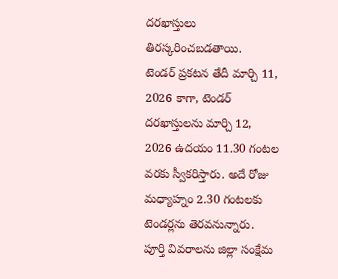దరఖాస్తులు తిరస్కరించబడతాయి.
టెండర్ ప్రకటన తేదీ మార్చి 11, 2026 కాగా, టెండర్ దరఖాస్తులను మార్చి 12, 2026 ఉదయం 11.30 గంటల వరకు స్వీకరిస్తారు. అదే రోజు మధ్యాహ్నం 2.30 గంటలకు టెండర్లను తెరవనున్నారు.
పూర్తి వివరాలను జిల్లా సంక్షేమ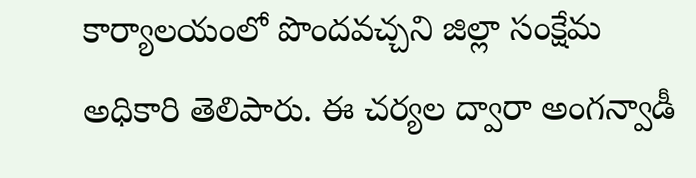కార్యాలయంలో పొందవచ్చని జిల్లా సంక్షేమ అధికారి తెలిపారు. ఈ చర్యల ద్వారా అంగన్వాడీ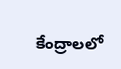కేంద్రాలలో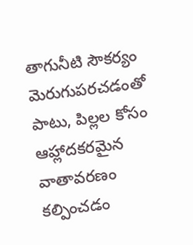తాగునీటి సౌకర్యం మెరుగుపరచడంతో పాటు, పిల్లల కోసం ఆహ్లాదకరమైన వాతావరణం కల్పించడం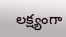లక్ష్యంగా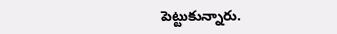పెట్టుకున్నారు.